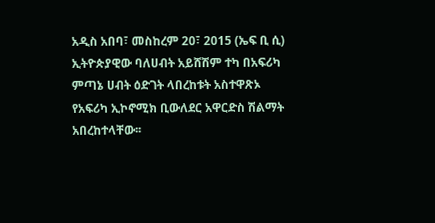አዲስ አበባ፣ መስከረም 20፣ 2015 (ኤፍ ቢ ሲ) ኢትዮጵያዊው ባለሀብት አይሸሽም ተካ በአፍሪካ ምጣኔ ሀብት ዕድገት ላበረከቱት አስተዋጽኦ የአፍሪካ ኢኮኖሚክ ቢውለደር አዋርድስ ሽልማት አበረከተላቸው፡፡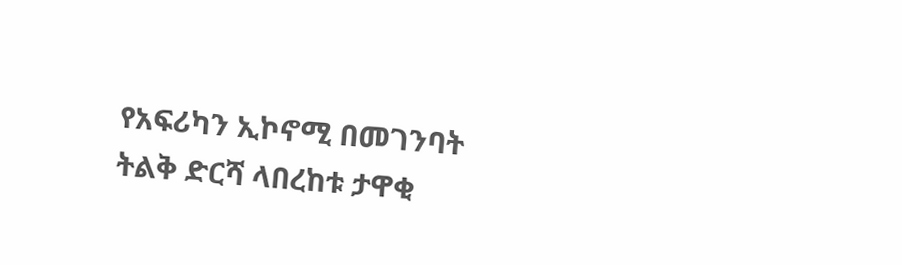የአፍሪካን ኢኮኖሚ በመገንባት ትልቅ ድርሻ ላበረከቱ ታዋቂ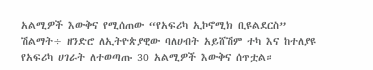አልሚዎች እውቅና የሚሰጠው “የአፍሪካ ኢኮኖሚክ ቢዩልደርስ” ሽልማት÷ ዘንድሮ ለኢትዮጵያዊው ባለሀብት አይሸሽም ተካ እና ከተለያዩ የአፍሪካ ሀገራት ለተወጣጡ 30 አልሚዎች እውቅና ሰጥቷል።